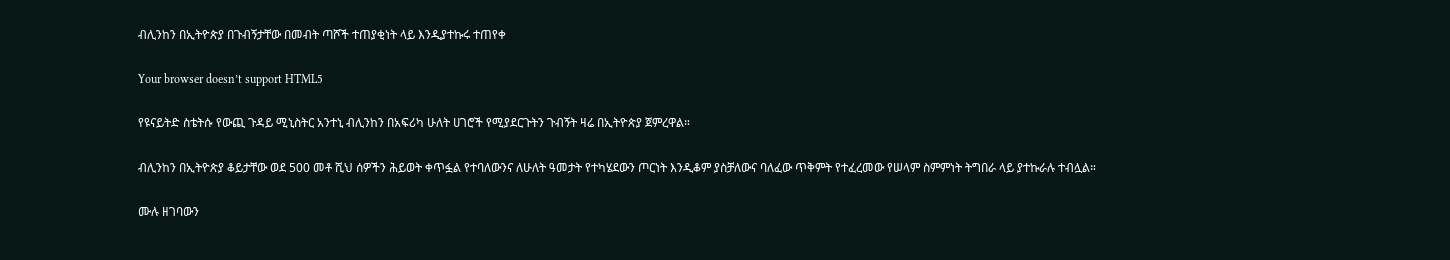ብሊንከን በኢትዮጵያ በጉብኝታቸው በመብት ጣሾች ተጠያቂነት ላይ እንዲያተኩሩ ተጠየቀ

Your browser doesn’t support HTML5

የዩናይትድ ስቴትሱ የውጪ ጉዳይ ሚኒስትር አንተኒ ብሊንከን በአፍሪካ ሁለት ሀገሮች የሚያደርጉትን ጉብኝት ዛሬ በኢትዮጵያ ጀምረዋል።

ብሊንከን በኢትዮጵያ ቆይታቸው ወደ 500 መቶ ሺህ ሰዎችን ሕይወት ቀጥፏል የተባለውንና ለሁለት ዓመታት የተካሄደውን ጦርነት እንዲቆም ያስቻለውና ባለፈው ጥቅምት የተፈረመው የሠላም ስምምነት ትግበራ ላይ ያተኩራሉ ተብሏል።

ሙሉ ዘገባውን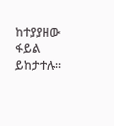ከተያያዘው ፋይል ይከታተሉ።